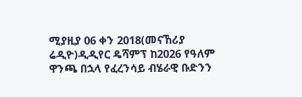ሚያዚያ 06 ቀን 2018(መናኸሪያ ሬዲዮ)ዲዲየር ዴሻምፕ ከ2026 የዓለም ዋንጫ በኋላ የፈረንሳይ ብሄራዊ ቡድንን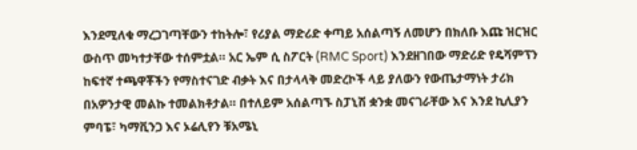እንደሚለቁ ማረጋገጣቸውን ተከትሎ፣ የሪያል ማድሪድ ቀጣይ አሰልጣኝ ለመሆን በክለቡ እጩ ዝርዝር ውስጥ መካተታቸው ተሰምቷል። አር ኤም ሲ ስፖርት (RMC Sport) እንደዘገበው ማድሪድ የዴሻምፕን ከፍተኛ ተጫዋቾችን የማስተናገድ ብቃት እና በታላላቅ መድረኮች ላይ ያለውን የውጤታማነት ታሪክ በአዎንታዊ መልኩ ተመልክቶታል። በተለይም አሰልጣኙ ስፓኒሽ ቋንቋ መናገራቸው እና እንደ ኪሊያን ምባፔ፣ ካማቪንጋ እና ኦሬሊየን ቹአሜኒ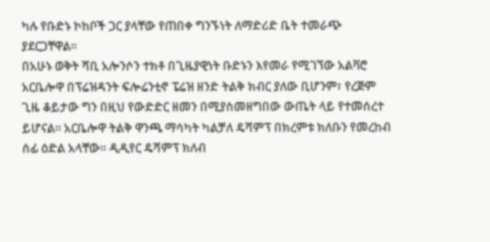ካሉ የቡድኑ ኮከቦች ጋር ያላቸው የጠበቀ ግንኙነት ለማድሪድ ቤት ተመራጭ ያደርጋቸዋል።
በአሁኑ ወቅት ሻቢ አሎንሶን ተክቶ በጊዜያዊነት ቡድኑን እየመራ የሚገኘው አልቫሮ አርቤሎዋ በፕሬዝዳንት ፍሎሬንቲኖ ፔሬዝ ዘንድ ትልቅ ክብር ያለው ቢሆንም፣ የረጅም ጊዜ ቆይታው ግን በዚህ የውድድር ዘመን በሚያስመዘግበው ውጤት ላይ የተመሰረተ ይሆናል። አርቤሎዋ ትልቅ ዋንጫ ማሳካት ካልቻለ ዴሻምፕ በክረምቱ ክለቡን የመረከብ ሰፊ ዕድል አላቸው። ዲዲየር ዴሻምፕ ክለብ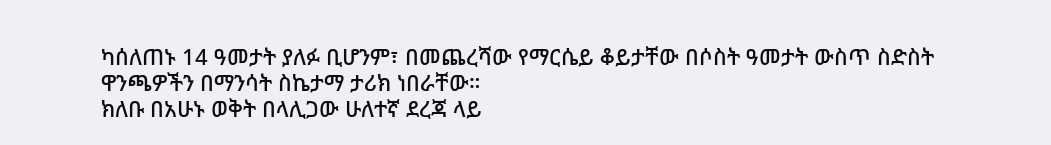ካሰለጠኑ 14 ዓመታት ያለፉ ቢሆንም፣ በመጨረሻው የማርሴይ ቆይታቸው በሶስት ዓመታት ውስጥ ስድስት ዋንጫዎችን በማንሳት ስኬታማ ታሪክ ነበራቸው።
ክለቡ በአሁኑ ወቅት በላሊጋው ሁለተኛ ደረጃ ላይ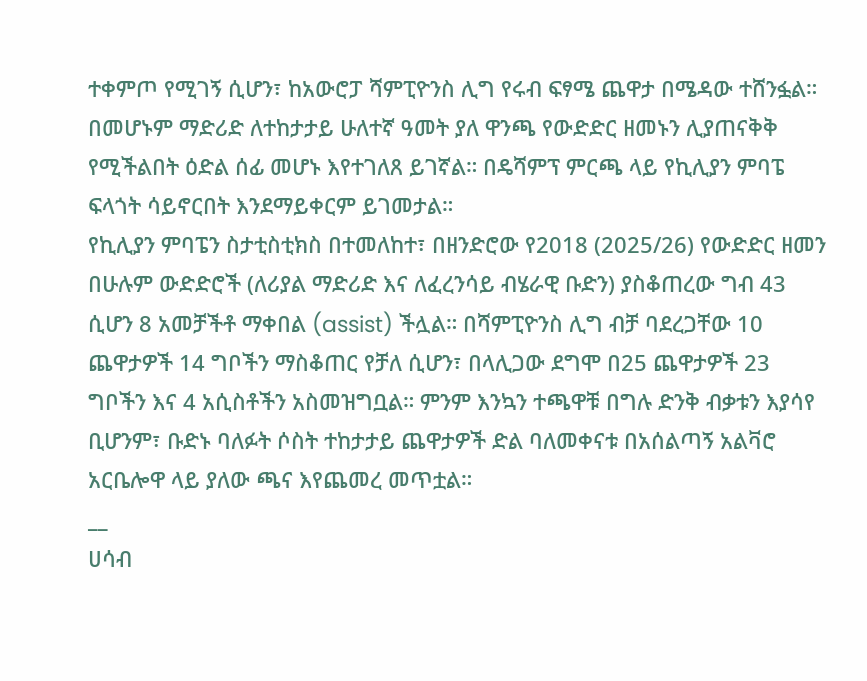ተቀምጦ የሚገኝ ሲሆን፣ ከአውሮፓ ሻምፒዮንስ ሊግ የሩብ ፍፃሜ ጨዋታ በሜዳው ተሸንፏል። በመሆኑም ማድሪድ ለተከታታይ ሁለተኛ ዓመት ያለ ዋንጫ የውድድር ዘመኑን ሊያጠናቅቅ የሚችልበት ዕድል ሰፊ መሆኑ እየተገለጸ ይገኛል። በዴሻምፕ ምርጫ ላይ የኪሊያን ምባፔ ፍላጎት ሳይኖርበት እንደማይቀርም ይገመታል።
የኪሊያን ምባፔን ስታቲስቲክስ በተመለከተ፣ በዘንድሮው የ2018 (2025/26) የውድድር ዘመን በሁሉም ውድድሮች (ለሪያል ማድሪድ እና ለፈረንሳይ ብሄራዊ ቡድን) ያስቆጠረው ግብ 43 ሲሆን 8 አመቻችቶ ማቀበል (assist) ችሏል። በሻምፒዮንስ ሊግ ብቻ ባደረጋቸው 10 ጨዋታዎች 14 ግቦችን ማስቆጠር የቻለ ሲሆን፣ በላሊጋው ደግሞ በ25 ጨዋታዎች 23 ግቦችን እና 4 አሲስቶችን አስመዝግቧል። ምንም እንኳን ተጫዋቹ በግሉ ድንቅ ብቃቱን እያሳየ ቢሆንም፣ ቡድኑ ባለፉት ሶስት ተከታታይ ጨዋታዎች ድል ባለመቀናቱ በአሰልጣኝ አልቫሮ አርቤሎዋ ላይ ያለው ጫና እየጨመረ መጥቷል።
__
ሀሳብ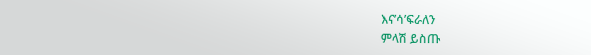እና’ሳ’ፍራለን
ምላሽ ይስጡ